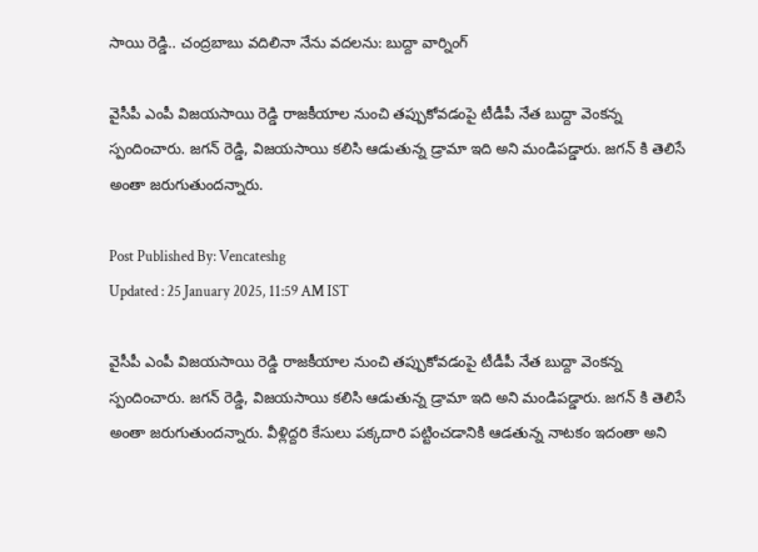సాయి రెడ్డి.. చంద్రబాబు వదిలినా నేను వదలను: బుద్దా వార్నింగ్

వైసీపీ ఎంపీ విజయసాయి రెడ్డి రాజకీయాల నుంచి తప్పుకోవడంపై టీడీపీ నేత బుద్దా వెంకన్న స్పందించారు. జగన్ రెడ్డి, విజయసాయి కలిసి ఆడుతున్న డ్రామా ఇది అని మండిపడ్డారు. జగన్ కి తెలిసే అంతా జరుగుతుందన్నారు.

Post Published By: Vencateshg
Updated : 25 January 2025, 11:59 AM IST

వైసీపీ ఎంపీ విజయసాయి రెడ్డి రాజకీయాల నుంచి తప్పుకోవడంపై టీడీపీ నేత బుద్దా వెంకన్న స్పందించారు. జగన్ రెడ్డి, విజయసాయి కలిసి ఆడుతున్న డ్రామా ఇది అని మండిపడ్డారు. జగన్ కి తెలిసే అంతా జరుగుతుందన్నారు. వీళ్లిద్దరి కేసులు పక్కదారి పట్టించడానికి ఆడతున్న నాటకం ఇదంతా అని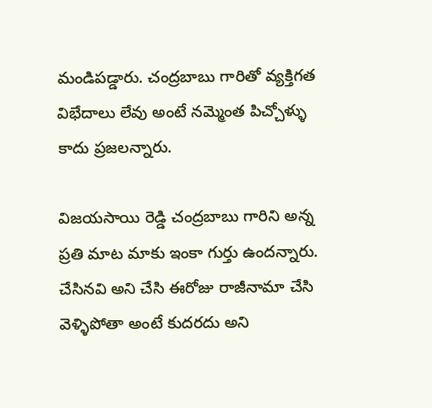మండిపడ్డారు. చంద్రబాబు గారితో వ్యక్తిగత విభేదాలు లేవు అంటే నమ్మెంత పిచ్చోళ్ళు కాదు ప్రజలన్నారు.

విజయసాయి రెడ్డి చంద్రబాబు గారిని అన్న ప్రతి మాట మాకు ఇంకా గుర్తు ఉందన్నారు. చేసినవి అని చేసి ఈరోజు రాజీనామా చేసి వెళ్ళిపోతా అంటే కుదరదు అని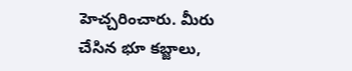హెచ్చరించారు. మీరు చేసిన భూ కబ్జాలు,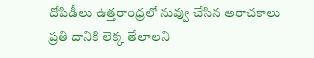దోపిడీలు ఉత్తరాంధ్రలో నువ్వు చేసిన అరాచకాలు ప్రతి దానికి లెక్క తేలాలని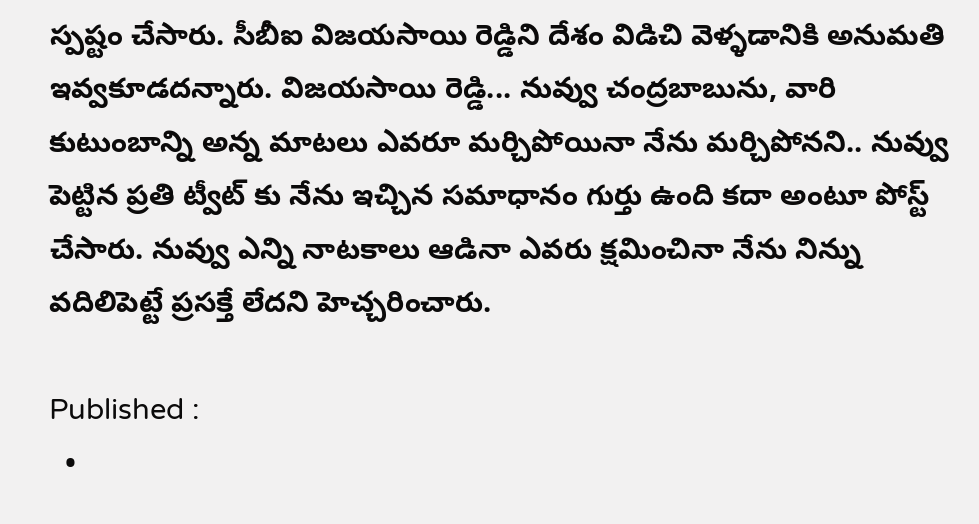స్పష్టం చేసారు. సీబీఐ విజయసాయి రెడ్డిని దేశం విడిచి వెళ్ళడానికి అనుమతి ఇవ్వకూడదన్నారు. విజయసాయి రెడ్డి... నువ్వు చంద్రబాబును, వారి కుటుంబాన్ని అన్న మాటలు ఎవరూ మర్చిపోయినా నేను మర్చిపోనని.. నువ్వు పెట్టిన ప్రతి ట్వీట్ కు నేను ఇచ్చిన సమాధానం గుర్తు ఉంది కదా అంటూ పోస్ట్ చేసారు. నువ్వు ఎన్ని నాటకాలు ఆడినా ఎవరు క్షమించినా నేను నిన్ను వదిలిపెట్టే ప్రసక్తే లేదని హెచ్చరించారు.

Published :
  •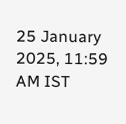25 January 2025, 11:59 AM IST